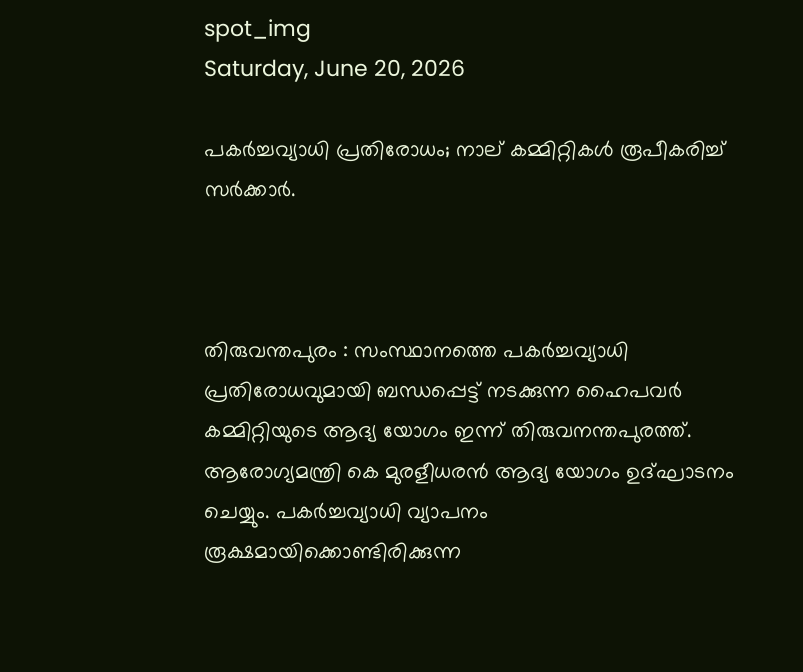spot_img
Saturday, June 20, 2026

പകര്‍ച്ചവ്യാധി പ്രതിരോധം; നാല് കമ്മിറ്റികള്‍ രൂപീകരിച്ച് സര്‍ക്കാര്‍.



തിരുവന്തപുരം : സംസ്ഥാനത്തെ പകര്‍ച്ചവ്യാധി പ്രതിരോധവുമായി ബന്ധപ്പെട്ട് നടക്കുന്ന ഹൈപവര്‍ കമ്മിറ്റിയുടെ ആദ്യ യോഗം ഇന്ന് തിരുവനന്തപുരത്ത്. ആരോഗ്യമന്ത്രി കെ മുരളീധരന്‍ ആദ്യ യോഗം ഉദ്ഘാടനം ചെയ്യും. പകര്‍ച്ചവ്യാധി വ്യാപനം രൂക്ഷമായിക്കൊണ്ടിരിക്കുന്ന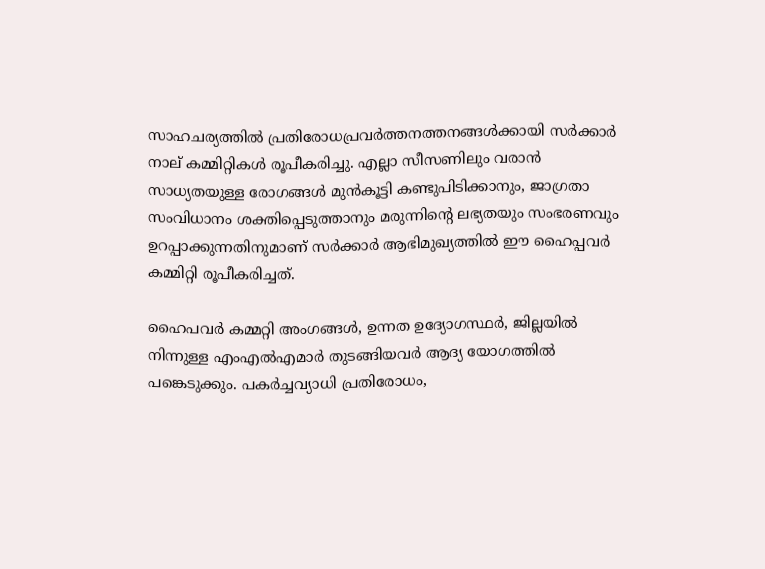സാഹചര്യത്തില്‍ പ്രതിരോധപ്രവര്‍ത്തനത്തനങ്ങള്‍ക്കായി സര്‍ക്കാര്‍ നാല് കമ്മിറ്റികള്‍ രൂപീകരിച്ചു. എല്ലാ സീസണിലും വരാന്‍ സാധ്യതയുള്ള രോഗങ്ങള്‍ മുന്‍കൂട്ടി കണ്ടുപിടിക്കാനും, ജാഗ്രതാ സംവിധാനം ശക്തിപ്പെടുത്താനും മരുന്നിന്റെ ലഭ്യതയും സംഭരണവും ഉറപ്പാക്കുന്നതിനുമാണ് സര്‍ക്കാര്‍ ആഭിമുഖ്യത്തില്‍ ഈ ഹൈപ്പവര്‍ കമ്മിറ്റി രൂപീകരിച്ചത്.

ഹൈപവര്‍ കമ്മറ്റി അംഗങ്ങള്‍, ഉന്നത ഉദ്യോഗസ്ഥര്‍, ജില്ലയില്‍ നിന്നുള്ള എംഎല്‍എമാര്‍ തുടങ്ങിയവര്‍ ആദ്യ യോഗത്തില്‍ പങ്കെടുക്കും. പകര്‍ച്ചവ്യാധി പ്രതിരോധം,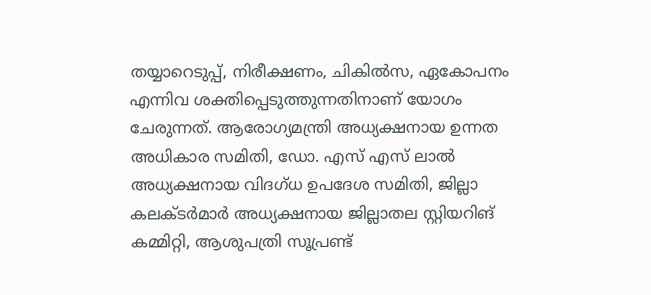തയ്യാറെടുപ്പ്, നിരീക്ഷണം, ചികില്‍സ, ഏകോപനം എന്നിവ ശക്തിപ്പെടുത്തുന്നതിനാണ് യോഗം ചേരുന്നത്. ആരോഗ്യമന്ത്രി അധ്യക്ഷനായ ഉന്നത അധികാര സമിതി, ഡോ. എസ് എസ് ലാല്‍ അധ്യക്ഷനായ വിദഗ്ധ ഉപദേശ സമിതി, ജില്ലാ കലക്ടര്‍മാര്‍ അധ്യക്ഷനായ ജില്ലാതല സ്റ്റിയറിങ് കമ്മിറ്റി, ആശുപത്രി സൂപ്രണ്ട്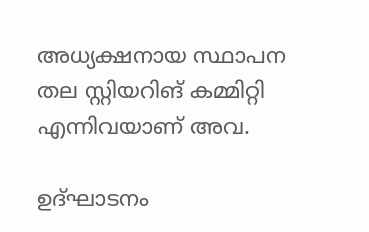അധ്യക്ഷനായ സ്ഥാപന തല സ്റ്റിയറിങ് കമ്മിറ്റി എന്നിവയാണ് അവ.

ഉദ്ഘാടനം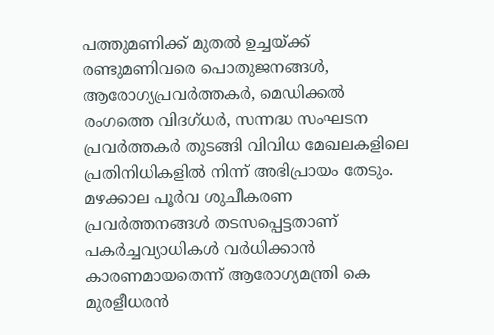പത്തുമണിക്ക് മുതല്‍ ഉച്ചയ്ക്ക് രണ്ടുമണിവരെ പൊതുജനങ്ങള്‍, ആരോഗ്യപ്രവര്‍ത്തകര്‍, മെഡിക്കല്‍ രംഗത്തെ വിദഗ്ധര്‍, സന്നദ്ധ സംഘടന പ്രവര്‍ത്തകര്‍ തുടങ്ങി വിവിധ മേഖലകളിലെ പ്രതിനിധികളില്‍ നിന്ന് അഭിപ്രായം തേടും. മഴക്കാല പൂര്‍വ ശുചീകരണ പ്രവര്‍ത്തനങ്ങള്‍ തടസപ്പെട്ടതാണ് പകര്‍ച്ചവ്യാധികള്‍ വര്‍ധിക്കാന്‍ കാരണമായതെന്ന് ആരോഗ്യമന്ത്രി കെ മുരളീധരന്‍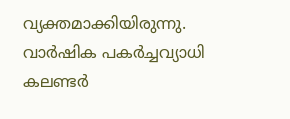വ്യക്തമാക്കിയിരുന്നു. വാര്‍ഷിക പകര്‍ച്ചവ്യാധി കലണ്ടര്‍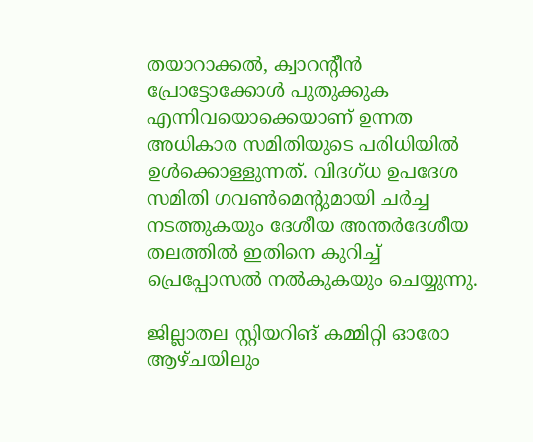തയാറാക്കല്‍, ക്വാറന്റീന്‍ പ്രോട്ടോക്കോള്‍ പുതുക്കുക എന്നിവയൊക്കെയാണ് ഉന്നത അധികാര സമിതിയുടെ പരിധിയില്‍ ഉള്‍ക്കൊള്ളുന്നത്. വിദഗ്ധ ഉപദേശ സമിതി ഗവണ്‍മെന്റുമായി ചര്‍ച്ച നടത്തുകയും ദേശീയ അന്തര്‍ദേശീയ തലത്തില്‍ ഇതിനെ കുറിച്ച് പ്രെപ്പോസല്‍ നല്‍കുകയും ചെയ്യുന്നു.

ജില്ലാതല സ്റ്റിയറിങ് കമ്മിറ്റി ഓരോ ആഴ്ചയിലും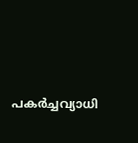പകര്‍ച്ചവ്യാധി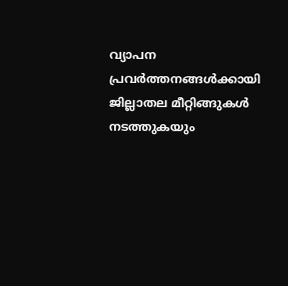വ്യാപന പ്രവര്‍ത്തനങ്ങള്‍ക്കായി ജില്ലാതല മീറ്റിങ്ങുകള്‍ നടത്തുകയും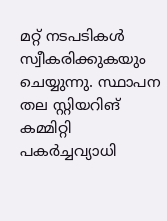മറ്റ് നടപടികള്‍ സ്വീകരിക്കുകയും ചെയ്യുന്നു. സ്ഥാപന തല സ്റ്റിയറിങ് കമ്മിറ്റി പകര്‍ച്ചവ്യാധി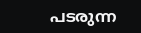പടരുന്ന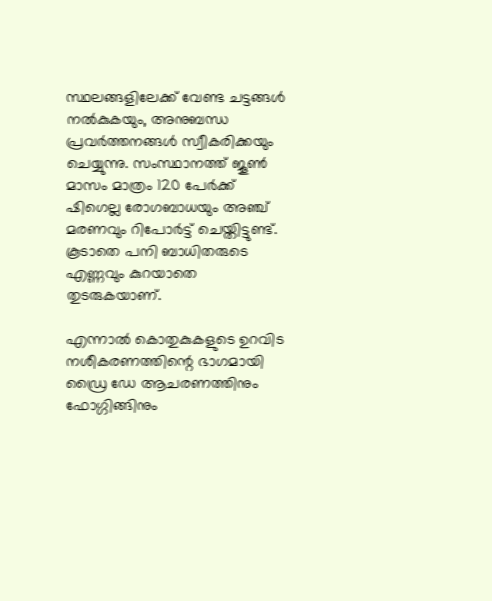സ്ഥലങ്ങളിലേക്ക് വേണ്ട ചട്ടങ്ങള്‍ നല്‍കുകയും, അനുബന്ധ പ്രവര്‍ത്തനങ്ങള്‍ സ്വീകരിക്കയും ചെയ്യുന്നു. സംസ്ഥാനത്ത് ജൂണ്‍ മാസം മാത്രം 120 പേര്‍ക്ക് ഷിഗെല്ല രോഗബാധയും അഞ്ച് മരണവും റിപോര്‍ട്ട് ചെയ്തിട്ടുണ്ട്. കൂടാതെ പനി ബാധിതരുടെ എണ്ണവും കുറയാതെ തുടരുകയാണ്.

എന്നാല്‍ കൊതുകുകളുടെ ഉറവിട നശീകരണത്തിന്റെ ഭാഗമായി ഡ്രൈ ഡേ ആചരണത്തിനും ഫോഗ്ഗിങ്ങിനും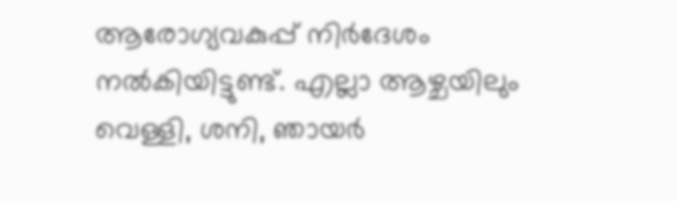ആരോഗ്യവകുപ്പ് നിര്‍ദേശം നല്‍കിയിട്ടുണ്ട്. എല്ലാ ആഴ്ചയിലും വെള്ളി, ശനി, ഞായര്‍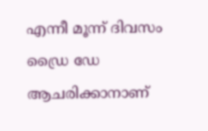എന്നീ മൂന്ന് ദിവസം ഡ്രൈ ഡേ ആചരിക്കാനാണ്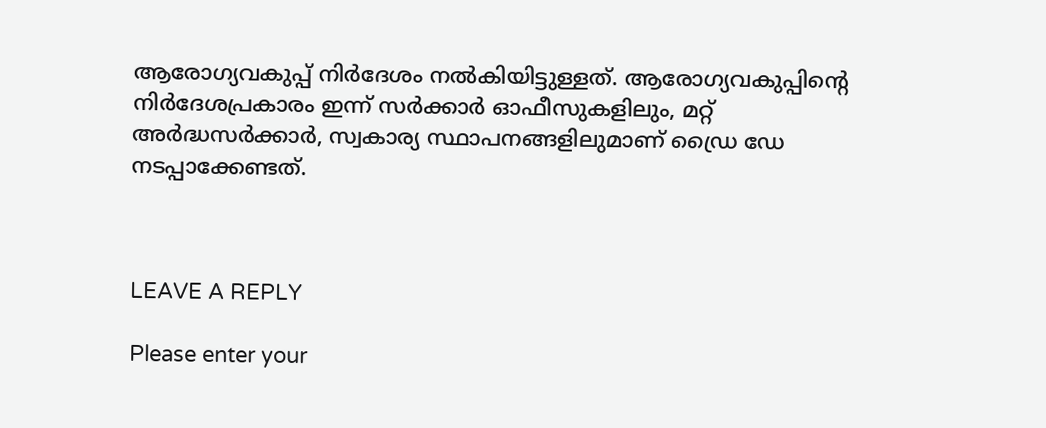ആരോഗ്യവകുപ്പ് നിര്‍ദേശം നല്‍കിയിട്ടുള്ളത്. ആരോഗ്യവകുപ്പിന്റെ നിര്‍ദേശപ്രകാരം ഇന്ന് സര്‍ക്കാര്‍ ഓഫീസുകളിലും, മറ്റ് അര്‍ദ്ധസര്‍ക്കാര്‍, സ്വകാര്യ സ്ഥാപനങ്ങളിലുമാണ് ഡ്രൈ ഡേ നടപ്പാക്കേണ്ടത്.



LEAVE A REPLY

Please enter your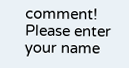comment!
Please enter your name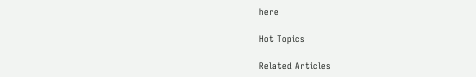here

Hot Topics

Related Articles